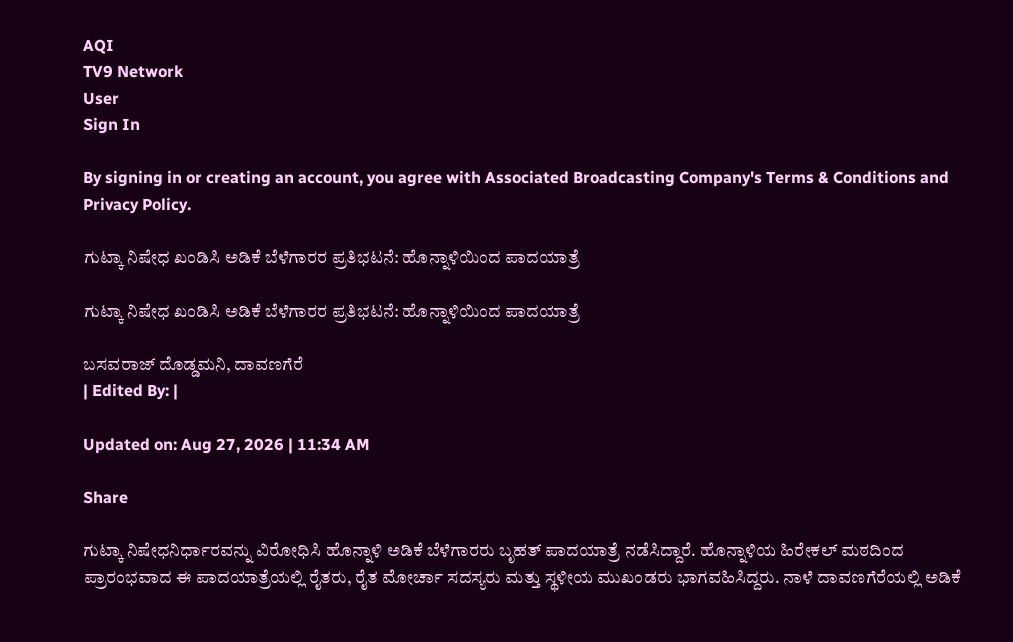AQI
TV9 Network
User
Sign In

By signing in or creating an account, you agree with Associated Broadcasting Company's Terms & Conditions and Privacy Policy.

ಗುಟ್ಕಾ ನಿಷೇಧ ಖಂಡಿಸಿ ಅಡಿಕೆ ಬೆಳೆಗಾರರ ಪ್ರತಿಭಟನೆ: ಹೊನ್ನಾಳಿಯಿಂದ ಪಾದಯಾತ್ರೆ

ಗುಟ್ಕಾ ನಿಷೇಧ ಖಂಡಿಸಿ ಅಡಿಕೆ ಬೆಳೆಗಾರರ ಪ್ರತಿಭಟನೆ: ಹೊನ್ನಾಳಿಯಿಂದ ಪಾದಯಾತ್ರೆ

ಬಸವರಾಜ್ ದೊಡ್ಡಮನಿ, ದಾವಣಗೆರೆ
| Edited By: |

Updated on: Aug 27, 2026 | 11:34 AM

Share

ಗುಟ್ಕಾ ನಿಷೇಧನಿರ್ಧಾರವನ್ನು ವಿರೋಧಿಸಿ ಹೊನ್ನಾಳಿ ಅಡಿಕೆ ಬೆಳೆಗಾರರು ಬೃಹತ್ ಪಾದಯಾತ್ರೆ ನಡೆಸಿದ್ದಾರೆ. ಹೊನ್ನಾಳಿಯ ಹಿರೇಕಲ್ ಮಠದಿಂದ ಪ್ರಾರಂಭವಾದ ಈ ಪಾದಯಾತ್ರೆಯಲ್ಲಿ ರೈತರು, ರೈತ ಮೋರ್ಚಾ ಸದಸ್ಯರು ಮತ್ತು ಸ್ಥಳೀಯ ಮುಖಂಡರು ಭಾಗವಹಿಸಿದ್ದರು. ನಾಳೆ ದಾವಣಗೆರೆಯಲ್ಲಿ ಅಡಿಕೆ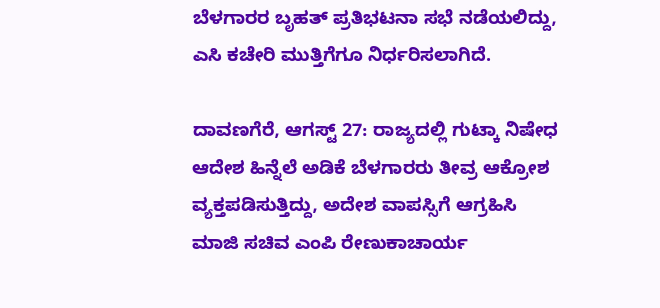ಬೆಳಗಾರರ ಬೃಹತ್ ಪ್ರತಿಭಟನಾ ಸಭೆ ನಡೆಯಲಿದ್ದು, ಎಸಿ ಕಚೇರಿ ಮುತ್ತಿಗೆಗೂ ನಿರ್ಧರಿಸಲಾಗಿದೆ.

ದಾವಣಗೆರೆ, ಆಗಸ್ಟ್ 27: ರಾಜ್ಯದಲ್ಲಿ ಗುಟ್ಕಾ ನಿಷೇಧ ಆದೇಶ ಹಿನ್ನೆಲೆ ಅಡಿಕೆ ಬೆಳಗಾರರು ತೀವ್ರ ಆಕ್ರೋಶ ವ್ಯಕ್ತಪಡಿಸುತ್ತಿದ್ದು, ಅದೇಶ ವಾಪಸ್ಸಿಗೆ ಆಗ್ರಹಿಸಿ ಮಾಜಿ ಸಚಿವ ಎಂಪಿ ರೇಣುಕಾಚಾರ್ಯ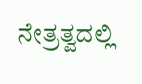ನೇತ್ರತ್ವದಲ್ಲಿ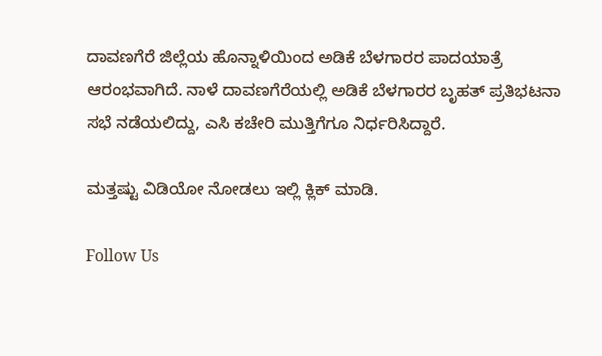ದಾವಣಗೆರೆ ಜಿಲ್ಲೆಯ ಹೊನ್ನಾಳಿಯಿಂದ ಅಡಿಕೆ ಬೆಳಗಾರರ ಪಾದಯಾತ್ರೆ ಆರಂಭವಾಗಿದೆ. ನಾಳೆ ದಾವಣಗೆರೆಯಲ್ಲಿ ಅಡಿಕೆ ಬೆಳಗಾರರ ಬೃಹತ್ ಪ್ರತಿಭಟನಾ ಸಭೆ ನಡೆಯಲಿದ್ದು, ಎಸಿ ಕಚೇರಿ ಮುತ್ತಿಗೆಗೂ ನಿರ್ಧರಿಸಿದ್ದಾರೆ.

ಮತ್ತಷ್ಟು ವಿಡಿಯೋ ನೋಡಲು ಇಲ್ಲಿ ಕ್ಲಿಕ್ ಮಾಡಿ.

Follow Us